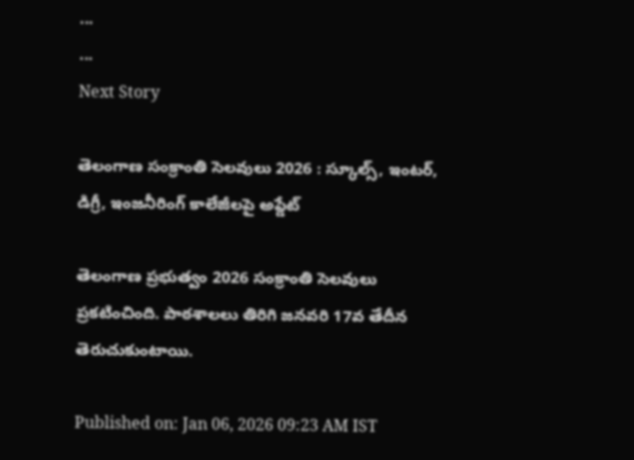...
...
Next Story

తెలంగాణ సంక్రాంతి సెలవులు 2026 : స్కూల్స్, ఇంటర్, డిగ్రీ, ఇంజనీరింగ్ కాలేజీలపై అప్డేట్

తెలంగాణ ప్రభుత్వం 2026 సంక్రాంతి సెలవులు ప్రకటించింది. పాఠశాలలు తిరిగి జనవరి 17వ తేదీన తెరుచుకుంటాయి.

Published on: Jan 06, 2026 09:23 AM IST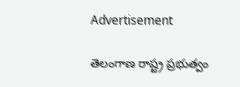Advertisement

తెలంగాణ రాష్ట్ర ప్రభుత్వం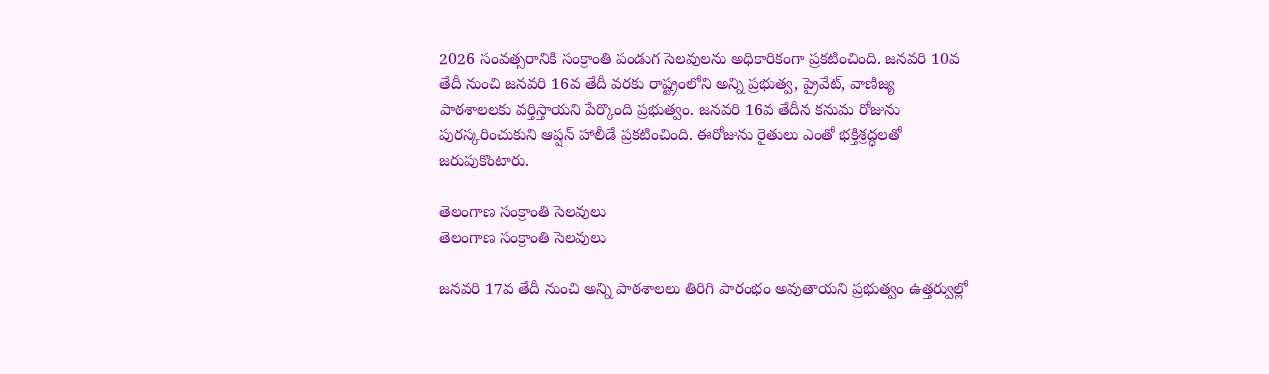2026 సంవత్సరానికి సంక్రాంతి పండుగ సెలవులను అధికారికంగా ప్రకటించింది. జనవరి 10వ తేదీ నుంచి జనవరి 16వ తేదీ వరకు రాష్ట్రంలోని అన్ని ప్రభుత్వ, ప్రైవేట్, వాణిజ్య పాఠశాలలకు వర్తిస్తాయని పేర్కొంది ప్రభుత్వం. జనవరి 16వ తేదీన కనుమ రోజును పురస్కరించుకుని ఆప్షన్ హాలీడే ప్రకటించింది. ఈరోజును రైతులు ఎంతో భక్తిశ్రద్ధలతో జరుపుకొంటారు.

తెలంగాణ సంక్రాంతి సెలవులు
తెలంగాణ సంక్రాంతి సెలవులు

జనవరి 17వ తేదీ నుంచి అన్ని పాఠశాలలు తిరిగి పారంభం అవుతాయని ప్రభుత్వం ఉత్తర్వుల్లో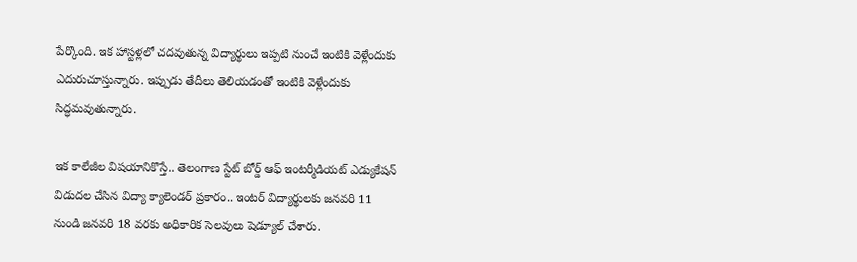పేర్కొంది. ఇక హాస్టళ్లలో చదవుతున్న విద్యార్థులు ఇప్పటి నుంచే ఇంటికి వెళ్లేందుకు ఎదురుచూస్తున్నారు. ఇప్పుడు తేదీలు తెలియడంతో ఇంటికి వెళ్లేందుకు సిద్ధమవుతున్నారు.

ఇక కాలేజీల విషయానికొస్తే.. తెలంగాణ స్టేట్ బోర్డ్ ఆఫ్ ఇంటర్మీడియట్ ఎడ్యుకేషన్ విడుదల చేసిన విద్యా క్యాలెండర్ ప్రకారం.. ఇంటర్ విద్యార్థులకు జనవరి 11 నుండి జనవరి 18 వరకు అధికారిక సెలవులు షెడ్యూల్ చేశారు.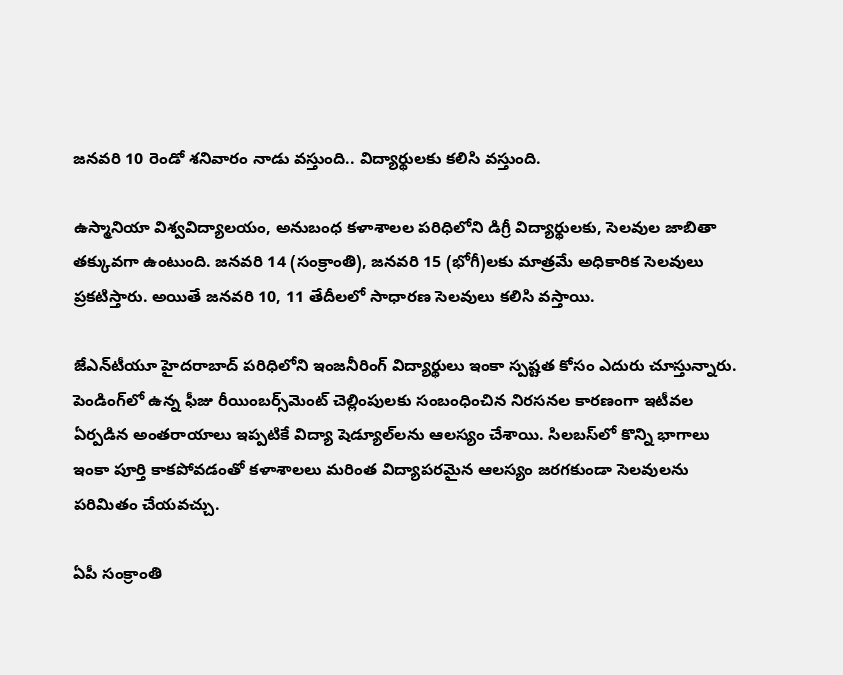జనవరి 10 రెండో శనివారం నాడు వస్తుంది.. విద్యార్థులకు కలిసి వస్తుంది.

ఉస్మానియా విశ్వవిద్యాలయం, అనుబంధ కళాశాలల పరిధిలోని డిగ్రీ విద్యార్థులకు, సెలవుల జాబితా తక్కువగా ఉంటుంది. జనవరి 14 (సంక్రాంతి), జనవరి 15 (భోగీ)లకు మాత్రమే అధికారిక సెలవులు ప్రకటిస్తారు. అయితే జనవరి 10, 11 తేదీలలో సాధారణ సెలవులు కలిసి వస్తాయి.

జేఎన్‌టీయూ హైదరాబాద్ పరిధిలోని ఇంజనీరింగ్ విద్యార్థులు ఇంకా స్పష్టత కోసం ఎదురు చూస్తున్నారు. పెండింగ్‌లో ఉన్న ఫీజు రీయింబర్స్‌మెంట్ చెల్లింపులకు సంబంధించిన నిరసనల కారణంగా ఇటీవల ఏర్పడిన అంతరాయాలు ఇప్పటికే విద్యా షెడ్యూల్‌లను ఆలస్యం చేశాయి. సిలబస్‌లో కొన్ని భాగాలు ఇంకా పూర్తి కాకపోవడంతో కళాశాలలు మరింత విద్యాపరమైన ఆలస్యం జరగకుండా సెలవులను పరిమితం చేయవచ్చు.

ఏపీ సంక్రాంతి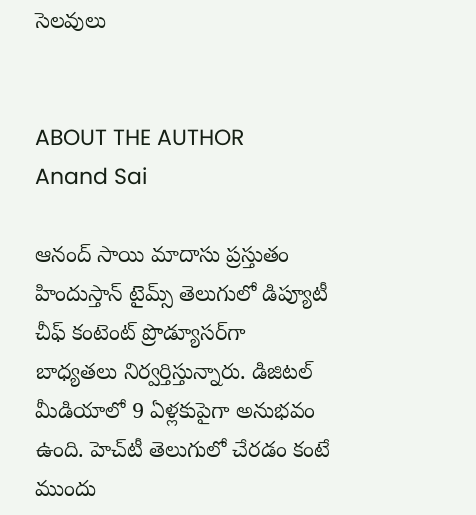సెలవులు


ABOUT THE AUTHOR
Anand Sai

ఆనంద్ సాయి మాదాసు ప్రస్తుతం హిందుస్తాన్ టైమ్స్ తెలుగులో డిప్యూటీ చీఫ్ కంటెంట్ ప్రొడ్యూసర్‌గా బాధ్యతలు నిర్వర్తిస్తున్నారు. డిజిటల్ మీడియాలో 9 ఏళ్లకుపైగా అనుభవం ఉంది. హెచ్‌టీ తెలుగులో చేరడం కంటే ముందు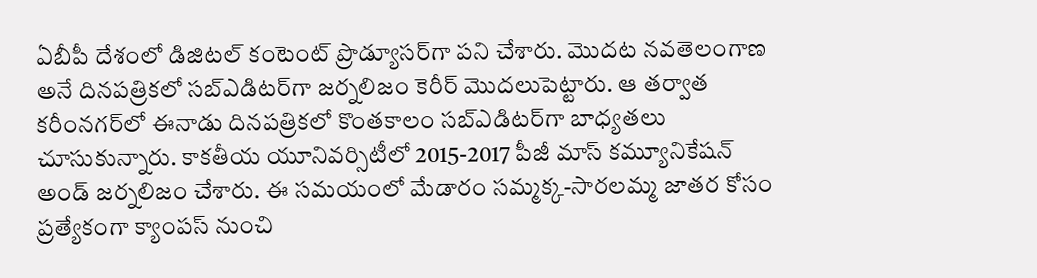ఏబీపీ దేశంలో డిజిటల్ కంటెంట్ ప్రొడ్యూసర్‌గా పని చేశారు. మెుదట నవతెలంగాణ అనే దినపత్రికలో సబ్ఎడిటర్‌గా జర్నలిజం కెరీర్ మెుదలుపెట్టారు. ఆ తర్వాత కరీంనగర్‌లో ఈనాడు దినపత్రికలో కొంతకాలం సబ్‌ఎడిటర్‌గా బాధ్యతలు చూసుకున్నారు. కాకతీయ యూనివర్సిటీలో 2015-2017 పీజీ మాస్ కమ్యూనికేషన్ అండ్ జర్నలిజం చేశారు. ఈ సమయంలో మేడారం సమ్మక్క-సారలమ్మ జాతర కోసం ప్రత్యేకంగా క్యాంపస్ నుంచి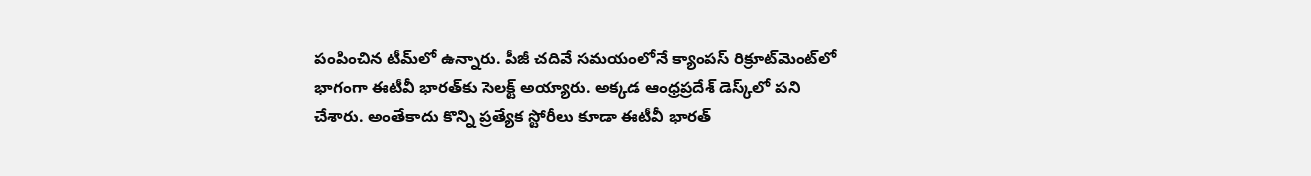పంపించిన టీమ్‌లో ఉన్నారు. పీజీ చదివే సమయంలోనే క్యాంపస్ రిక్రూట్‌మెంట్‌లో భాగంగా ఈటీవీ భారత్‌కు సెలక్ట్ అయ్యారు. అక్కడ ఆంధ్రప్రదేశ్‌ డెస్క్‌లో పని చేశారు. అంతేకాదు కొన్ని ప్రత్యేక స్టోరీలు కూడా ఈటీవీ భారత్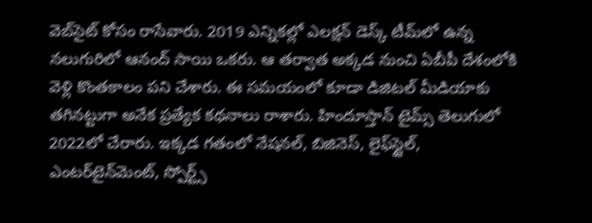వెబ్‌సైట్ కోసం రాసేవారు. 2019 ఎన్నికల్లో ఎలక్షన్ డెస్క్‌ టీమ్‌లో ఉన్న నలుగురిలో ఆనంద్ సాయి ఒకరు. ఆ తర్వాత అక్కడ నుంచి ఏబీపీ దేశంలోకి వెళ్లి కొంతకాలం పని చేశారు. ఈ సమయంలో కూడా డిజిటల్ మీడియాకు తగినట్టుగా అనేక ప్రత్యేక కథనాలు రాశారు. హిందూస్తాన్ టైమ్స్‌ తెలుగులో 2022లో చేరారు. ఇక్కడ గతంలో నేషనల్, బిజినెస్, లైఫ్‌స్టైల్, ఎంటర్‌టైన్‌మెంట్‌, స్పోర్ట్స్‌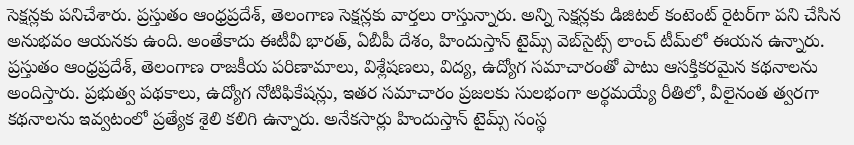సెక్షన్లకు పనిచేశారు. ప్రస్తుతం ఆంధ్రప్రదేశ్, తెలంగాణ సెక్షన్లకు వార్తలు రాస్తున్నారు. అన్ని సెక్షన్లకు డిజిటల్ కంటెంట్ రైటర్‌గా పని చేసిన అనుభవం ఆయనకు ఉంది. అంతేకాదు ఈటీవీ భారత్, ఏబీపీ దేశం, హిందుస్తాన్ టైమ్స్ వెబ్‌సైట్స్ లాంచ్ టీమ్‌లో ఈయన ఉన్నారు. ప్రస్తుతం ఆంధ్రప్రదేశ్, తెలంగాణ రాజకీయ పరిణామాలు, విశ్లేషణలు, విద్య, ఉద్యోగ సమాచారంతో పాటు ఆసక్తికరమైన కథనాలను అందిస్తారు. ప్రభుత్వ పథకాలు, ఉద్యోగ నోటిఫికేషన్లు, ఇతర సమాచారం ప్రజలకు సులభంగా అర్థమయ్యే రీతిలో, వీలైనంత త్వరగా కథనాలను ఇవ్వటంలో ప్రత్యేక శైలి కలిగి ఉన్నారు. అనేకసార్లు హిందుస్తాన్ టైమ్స్ సంస్థ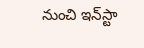నుంచి ఇన్‌స్టా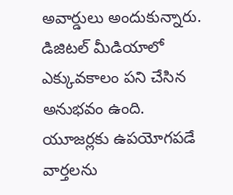అవార్డులు అందుకున్నారు. డిజిటల్ మీడియాలో ఎక్కువకాలం పని చేసిన అనుభవం ఉంది. యూజర్లకు ఉపయోగపడే వార్తలను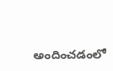అందించడంలో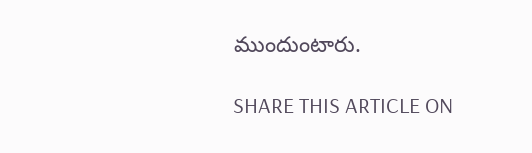ముందుంటారు.

SHARE THIS ARTICLE ON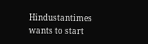Hindustantimes wants to start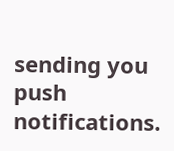sending you push notifications.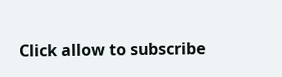Click allow to subscribe